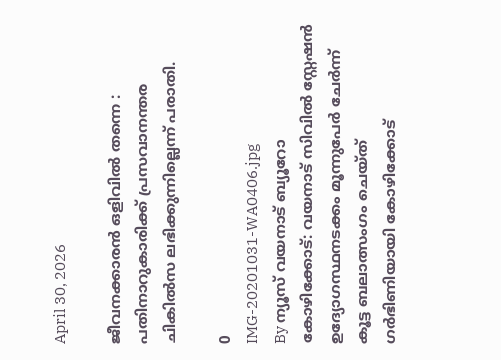April 30, 2026

ജീവനക്കാരൻ ഒളിവിൽ തന്നെ : പതിനാറുകാരിക്ക് പ്രസവാനന്തര ചികില്‍സ ലഭിക്കുന്നില്ലെന്ന് പരാതി.

0
IMG-20201031-WA0406.jpg
By ന്യൂസ് വയനാട് ബ്യൂറോ
കോഴിക്കോട്: വയനാട് സിവിൽ സ്റ്റേഷൻ  ഉദ്യോഗസ്ഥനടക്കം മൂന്നുപേര്‍ ചേർന്ന് കൂട്ട ബലാത്സംഗം ചെയ്ത്    ഗര്‍ഭിണിയായി കോഴിക്കോട്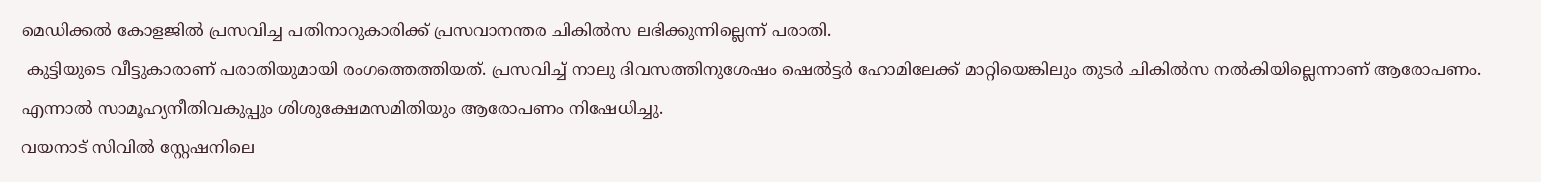മെഡിക്കല്‍ കോളജില്‍ പ്രസവിച്ച പതിനാറുകാരിക്ക് പ്രസവാനന്തര ചികില്‍സ ലഭിക്കുന്നില്ലെന്ന് പരാതി.
 കുട്ടിയുടെ വീട്ടുകാരാണ് പരാതിയുമായി രംഗത്തെത്തിയത്. പ്രസവിച്ച് നാലു ദിവസത്തിനുശേഷം ഷെല്‍ട്ടര്‍ ഹോമിലേക്ക് മാറ്റിയെങ്കിലും തുടര്‍ ചികില്‍സ നല്‍കിയില്ലെന്നാണ് ആരോപണം. എന്നാല്‍ സാമൂഹ്യനീതിവകുപ്പും ശിശുക്ഷേമസമിതിയും ആരോപണം നിഷേധിച്ചു.
വയനാട് സിവിൽ സ്റ്റേഷനിലെ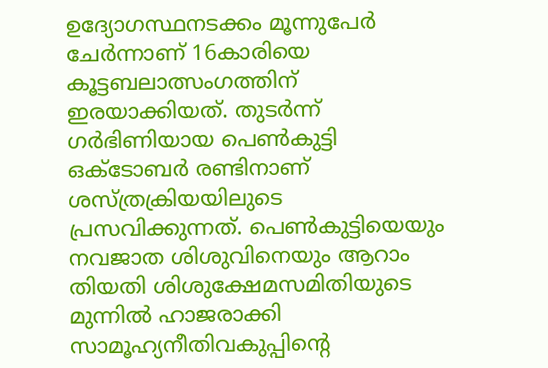ഉദ്യോഗസ്ഥനടക്കം മൂന്നുപേര്‍ ചേർന്നാണ് 16കാരിയെ കൂട്ടബലാത്സംഗത്തിന് ഇരയാക്കിയത്. തുടർന്ന് ഗർഭിണിയായ പെൺകുട്ടി ഒക്ടോബര്‍ രണ്ടിനാണ് ശസ്ത്രക്രിയയിലുടെ പ്രസവിക്കുന്നത്. പെണ്‍കുട്ടിയെയും നവജാത ശിശുവിനെയും ആറാം തിയതി ശിശുക്ഷേമസമിതിയുടെ മുന്നില്‍ ഹാജരാക്കി സാമൂഹ്യനീതിവകുപ്പിന്റെ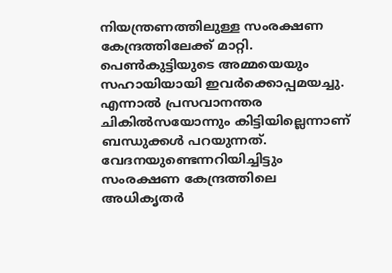നിയന്ത്രണത്തിലുള്ള സംരക്ഷണ കേന്ദ്രത്തിലേക്ക് മാറ്റി. പെണ്‍കുട്ടിയുടെ അമ്മയെയും സഹായിയായി ഇവര്‍ക്കൊപ്പമയച്ചു. എന്നാല്‍ പ്രസവാനന്തര ചികില്‍സയോന്നും കിട്ടിയില്ലെന്നാണ് ബന്ധുക്കള്‍ പറയുന്നത്. വേദനയുണ്ടെന്നറിയിച്ചിട്ടും സംരക്ഷണ കേന്ദ്രത്തിലെ അധികൃതര്‍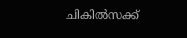ചികില്‍സക്ക്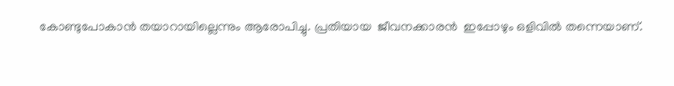കോണ്ടുപോകാന്‍ തയാറായില്ലെന്നും ആരോപിച്ചു. പ്രതിയായ  ജീവനക്കാരൻ  ഇപ്പോഴും ഒളിവിൽ തന്നെയാണ്.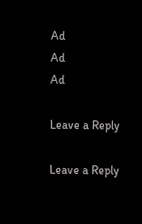Ad
Ad
Ad

Leave a Reply

Leave a Reply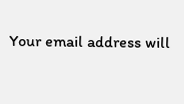Your email address will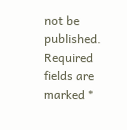not be published. Required fields are marked *